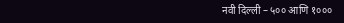नवी दिल्ली – ५०० आणि १०००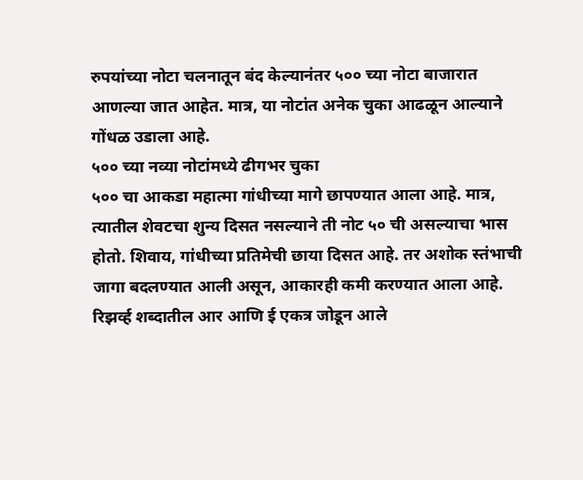रुपयांच्या नोटा चलनातून बंद केल्यानंतर ५०० च्या नोटा बाजारात आणल्या जात आहेत. मात्र, या नोटांत अनेक चुका आढळून आल्याने गोंधळ उडाला आहे.
५०० च्या नव्या नोटांमध्ये ढीगभर चुका
५०० चा आकडा महात्मा गांधीच्या मागे छापण्यात आला आहे. मात्र, त्यातील शेवटचा शुन्य दिसत नसल्याने ती नोट ५० ची असल्याचा भास होतो. शिवाय, गांधीच्या प्रतिमेची छाया दिसत आहे. तर अशोक स्तंभाची जागा बदलण्यात आली असून, आकारही कमी करण्यात आला आहे. रिझर्व्ह शब्दातील आर आणि ई एकत्र जोडून आले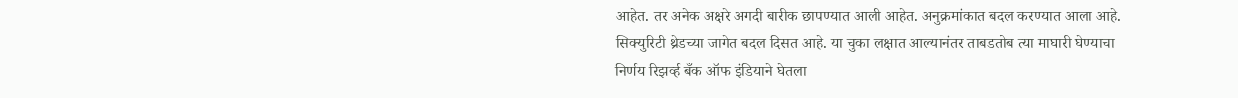आहेत. तर अनेक अक्षरे अगदी बारीक छापण्यात आली आहेत. अनुक्रमांकात बदल करण्यात आला आहे. सिक्युरिटी थ्रेडच्या जागेत बदल दिसत आहे. या चुका लक्षात आल्यानंतर ताबडतोब त्या माघारी घेण्याचा निर्णय रिझर्व्ह बँक ऑफ इंडियाने घेतला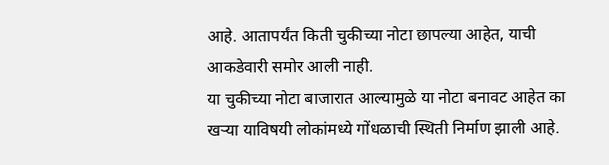आहे. आतापर्यंत किती चुकीच्या नोटा छापल्या आहेत, याची आकडेवारी समोर आली नाही.
या चुकीच्या नोटा बाजारात आल्यामुळे या नोटा बनावट आहेत का खऱ्या याविषयी लोकांमध्ये गोंधळाची स्थिती निर्माण झाली आहे.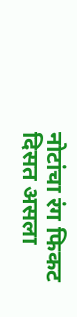नोटांचा रंग फिकट दिसत असला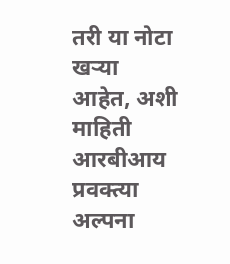तरी या नोटा खऱ्या आहेत, अशी माहिती आरबीआय प्रवक्त्या अल्पना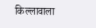किल्लावाला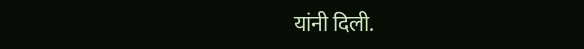यांनी दिली.